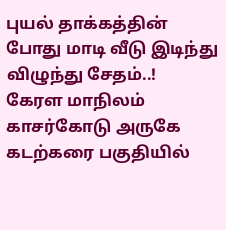புயல் தாக்கத்தின் போது மாடி வீடு இடிந்து விழுந்து சேதம்..!
கேரள மாநிலம் காசர்கோடு அருகே கடற்கரை பகுதியில்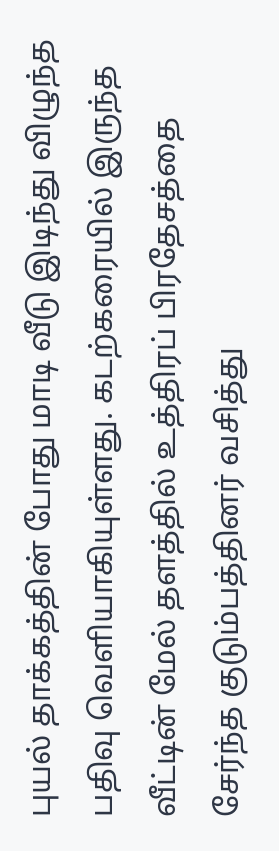புயல் தாக்கத்தின் போது மாடி வீடு இடிந்து விழுந்த பதிவு வெளியாகியுள்ளது. கடற்கரையில் இருந்த வீட்டின் மேல் தளத்தில் உத்திரப் பிரதேசத்தை சேர்ந்த குடும்பத்தினர் வசித்து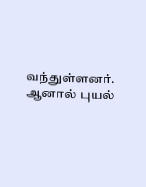வந்துள்ளனர்.
ஆனால் புயல்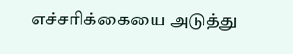எச்சரிக்கையை அடுத்து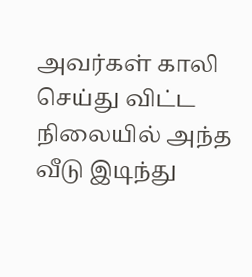அவர்கள் காலி செய்து விட்ட நிலையில் அந்த வீடு இடிந்து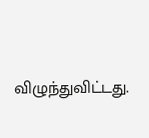விழுந்துவிட்டது.